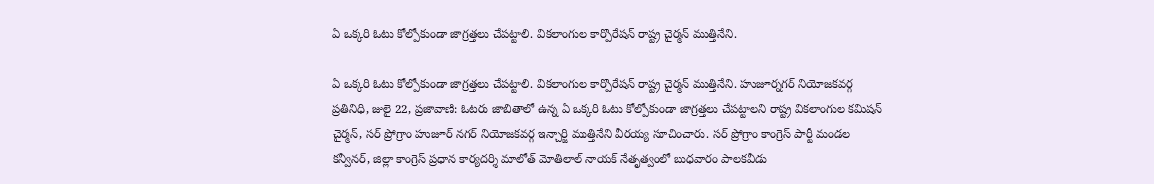ఏ ఒక్కరి ఓటు కోల్పోకుండా జాగ్రత్తలు చేపట్టాలి. వికలాంగుల కార్పొరేషన్ రాష్ట్ర చైర్మన్ ముత్తినేని.

ఏ ఒక్కరి ఓటు కోల్పోకుండా జాగ్రత్తలు చేపట్టాలి. వికలాంగుల కార్పొరేషన్ రాష్ట్ర చైర్మన్ ముత్తినేని. హుజూర్నగర్ నియోజకవర్గ ప్రతినిధి, జులై 22, ప్రజావాణి: ఓటరు జాబితాలో ఉన్న ఏ ఒక్కరి ఓటు కోల్పోకుండా జాగ్రత్తలు చేపట్టాలని రాష్ట్ర వికలాంగుల కమిషన్ చైర్మన్, సర్ ప్రోగ్రాం హుజూర్ నగర్ నియోజకవర్గ ఇన్చార్జి ముత్తినేని వీరయ్య సూచించారు. సర్ ప్రోగ్రాం కాంగ్రెస్ పార్టీ మండల కన్వీనర్, జిల్లా కాంగ్రెస్ ప్రధాన కార్యదర్శి మాలోత్ మోతిలాల్ నాయక్ నేతృత్వంలో బుధవారం పాలకవీడు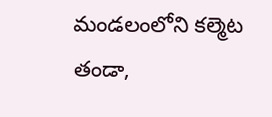మండలంలోని కల్మెట తండా,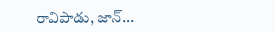రావిపాడు, జాన్...